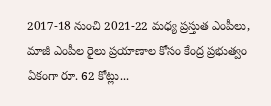2017-18 నుంచి 2021-22 మధ్య ప్రస్తుత ఎంపీలు, మాజీ ఎంపీల రైలు ప్రయాణాల కోసం కేంద్ర ప్రభుత్వం ఏకంగా రూ. 62 కోట్లు...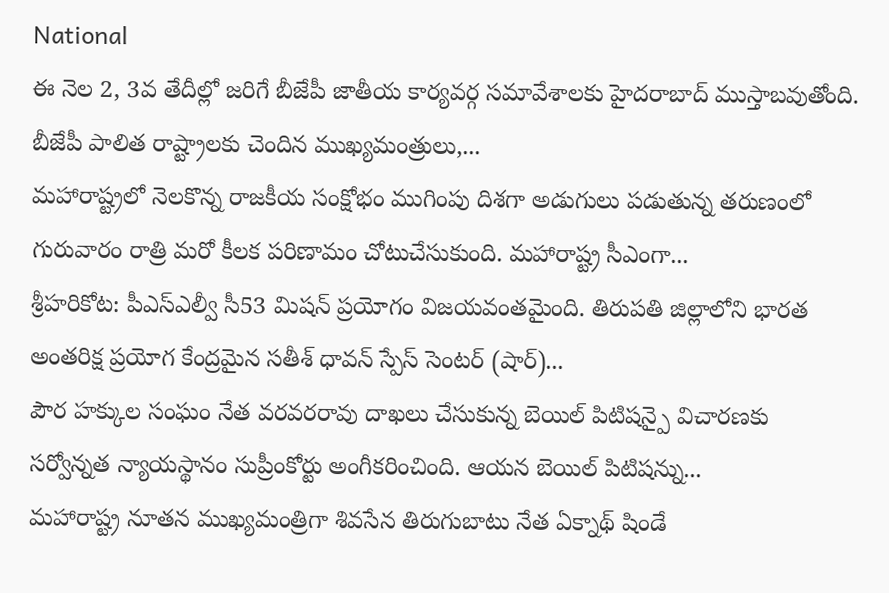National
ఈ నెల 2, 3వ తేదీల్లో జరిగే బీజేపీ జాతీయ కార్యవర్గ సమావేశాలకు హైదరాబాద్ ముస్తాబవుతోంది. బీజేపీ పాలిత రాష్ట్రాలకు చెందిన ముఖ్యమంత్రులు,...
మహారాష్ట్రలో నెలకొన్న రాజకీయ సంక్షోభం ముగింపు దిశగా అడుగులు పడుతున్న తరుణంలో గురువారం రాత్రి మరో కీలక పరిణామం చోటుచేసుకుంది. మహారాష్ట్ర సీఎంగా...
శ్రీహరికోట: పీఎస్ఎల్వీ సీ53 మిషన్ ప్రయోగం విజయవంతమైంది. తిరుపతి జిల్లాలోని భారత అంతరిక్ష ప్రయోగ కేంద్రమైన సతీశ్ ధావన్ స్పేస్ సెంటర్ (షార్)...
పౌర హక్కుల సంఘం నేత వరవరరావు దాఖలు చేసుకున్న బెయిల్ పిటిషన్పై విచారణకు సర్వోన్నత న్యాయస్థానం సుప్రీంకోర్టు అంగీకరించింది. ఆయన బెయిల్ పిటిషన్ను...
మహారాష్ట్ర నూతన ముఖ్యమంత్రిగా శివసేన తిరుగుబాటు నేత ఏక్నాథ్ షిండే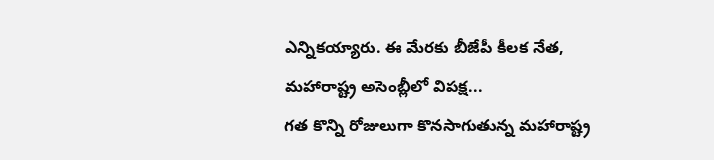ఎన్నికయ్యారు. ఈ మేరకు బీజేపీ కీలక నేత, మహారాష్ట్ర అసెంబ్లీలో విపక్ష...
గత కొన్ని రోజులుగా కొనసాగుతున్న మహారాష్ట్ర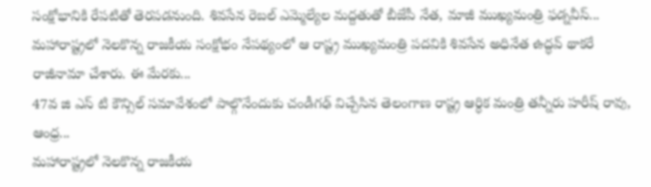సంక్షోభానికి రేపటితో తెరపడనుంది. శివసేన రెబల్ ఎమ్మెల్యేల మద్దతుతో బీజేపీ నేత, మాజీ ముఖ్యమంత్రి ఫడ్నవీస్...
మహారాష్ట్రలో నెలకొన్న రాజకీయ సంక్షోభం నేపథ్యంలో ఆ రాష్ట్ర ముఖ్యమంత్రి పదవికి శివసేన అధినేత ఉద్ధవ్ థాకరే రాజీనామా చేశారు. ఈ మేరకు...
47వ జి ఎస్ టి కౌన్సిల్ సమావేశంలో పాల్గొనేందుకు చండీగఢ్ విచ్చేసిన తెలంగాణ రాష్ట్ర ఆర్ధిక మంత్రి తన్నీరు హరీష్ రావు, ఆంధ్ర...
మహారాష్ట్రలో నెలకొన్న రాజకీయ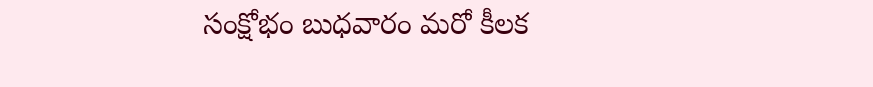సంక్షోభం బుధవారం మరో కీలక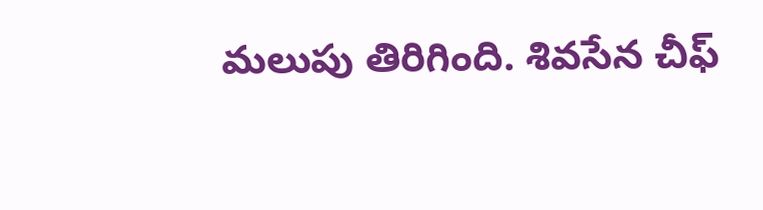మలుపు తిరిగింది. శివసేన చీఫ్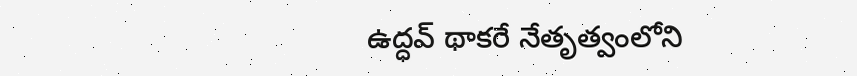ఉద్ధవ్ థాకరే నేతృత్వంలోని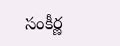సంకీర్ణ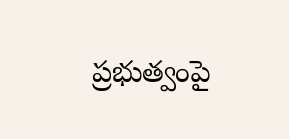ప్రభుత్వంపై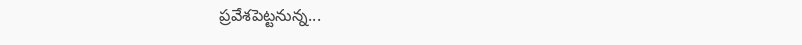ప్రవేశపెట్టనున్న...